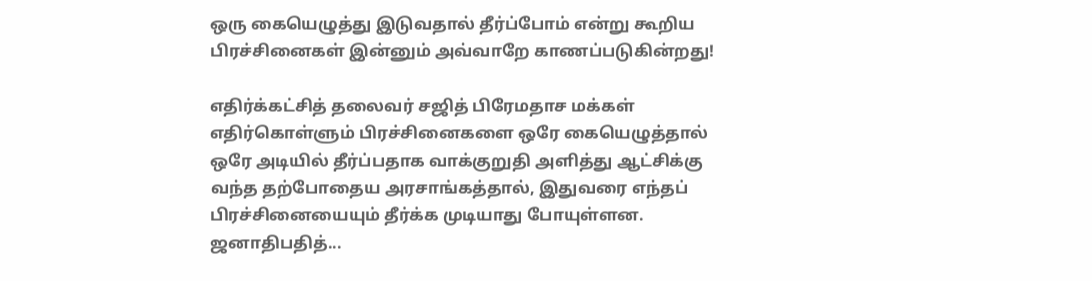ஒரு கையெழுத்து இடுவதால் தீர்ப்போம் என்று கூறிய பிரச்சினைகள் இன்னும் அவ்வாறே காணப்படுகின்றது!

எதிர்க்கட்சித் தலைவர் சஜித் பிரேமதாச மக்கள் எதிர்கொள்ளும் பிரச்சினைகளை ஒரே கையெழுத்தால் ஒரே அடியில் தீர்ப்பதாக வாக்குறுதி அளித்து ஆட்சிக்கு வந்த தற்போதைய அரசாங்கத்தால், இதுவரை எந்தப் பிரச்சினையையும் தீர்க்க முடியாது போயுள்ளன. ஜனாதிபதித்...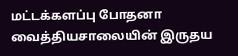மட்டக்களப்பு போதனா வைத்தியசாலையின் இருதய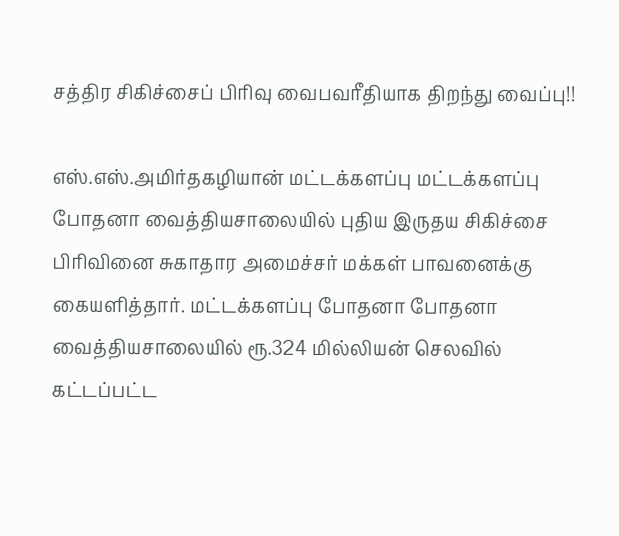சத்திர சிகிச்சைப் பிரிவு வைபவரீதியாக திறந்து வைப்பு!!

எஸ்.எஸ்.அமிர்தகழியான் மட்டக்களப்பு மட்டக்களப்பு போதனா வைத்தியசாலையில் புதிய இருதய சிகிச்சை பிரிவினை சுகாதார அமைச்சர் மக்கள் பாவனைக்கு கையளித்தார். மட்டக்களப்பு போதனா போதனா வைத்தியசாலையில் ரூ.324 மில்லியன் செலவில் கட்டப்பட்ட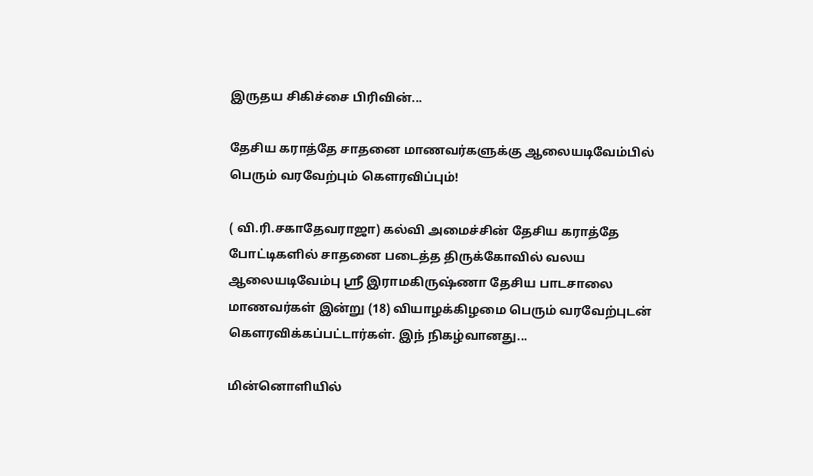இருதய சிகிச்சை பிரிவின்...

தேசிய கராத்தே சாதனை மாணவர்களுக்கு ஆலையடிவேம்பில் பெரும் வரவேற்பும் கெளரவிப்பும்!

( வி.ரி.சகாதேவராஜா) கல்வி அமைச்சின் தேசிய கராத்தே போட்டிகளில் சாதனை படைத்த திருக்கோவில் வலய ஆலையடிவேம்பு ஸ்ரீ இராமகிருஷ்ணா தேசிய பாடசாலை மாணவர்கள் இன்று (18) வியாழக்கிழமை பெரும் வரவேற்புடன் கெளரவிக்கப்பட்டார்கள். இந் நிகழ்வானது...

மின்னொளியில்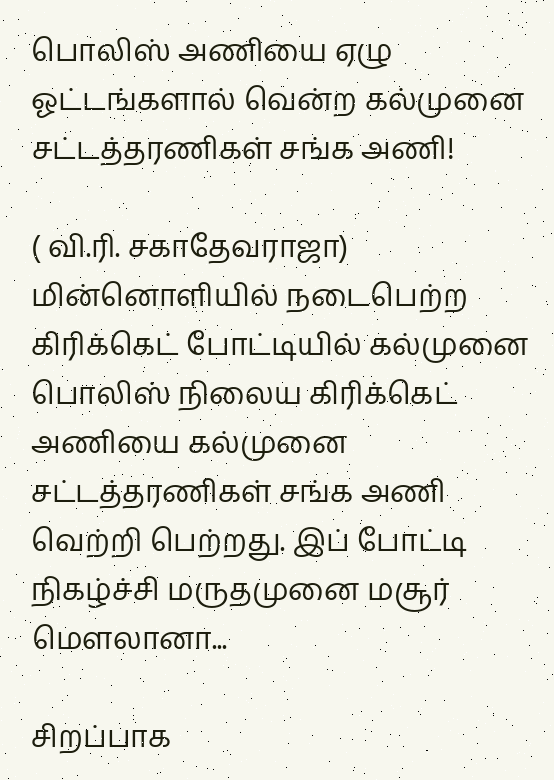பொலிஸ் அணியை ஏழு ஓட்டங்களால் வென்ற கல்முனை சட்டத்தரணிகள் சங்க அணி!

( வி.ரி. சகாதேவராஜா) மின்னொளியில் நடைபெற்ற கிரிக்கெட் போட்டியில் கல்முனை பொலிஸ் நிலைய கிரிக்கெட் அணியை கல்முனை சட்டத்தரணிகள் சங்க அணி வெற்றி பெற்றது. இப் போட்டி நிகழ்ச்சி மருதமுனை மசூர் மௌலானா...

சிறப்பாக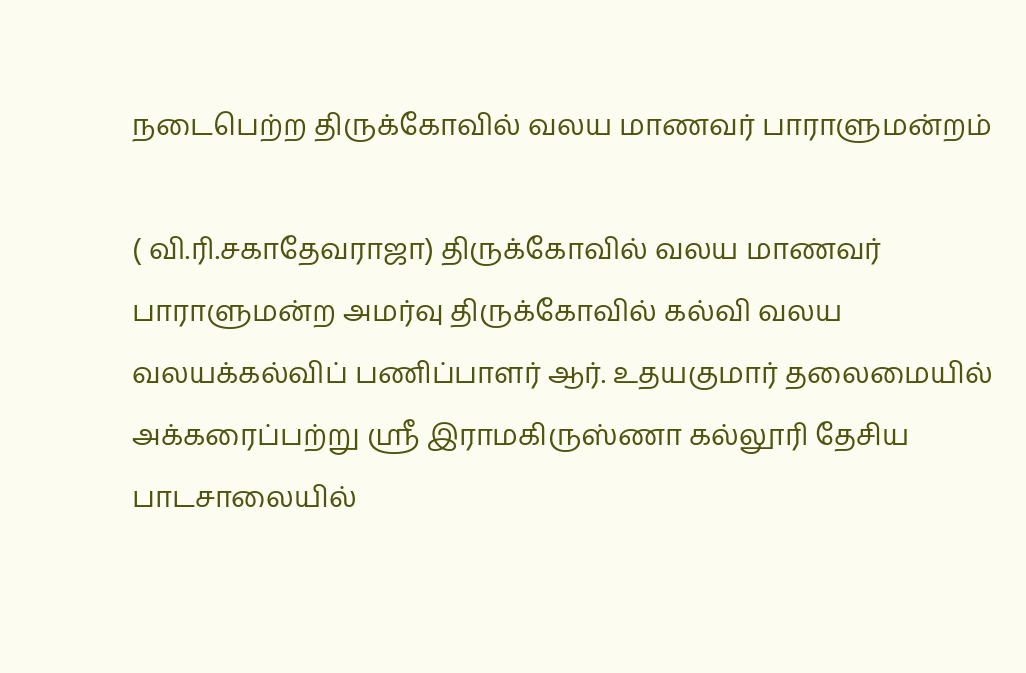நடைபெற்ற திருக்கோவில் வலய மாணவர் பாராளுமன்றம்

( வி.ரி.சகாதேவராஜா) திருக்கோவில் வலய மாணவர் பாராளுமன்ற அமர்வு திருக்கோவில் கல்வி வலய வலயக்கல்விப் பணிப்பாளர் ஆர். உதயகுமார் தலைமையில் அக்கரைப்பற்று ஸ்ரீ இராமகிருஸ்ணா கல்லூரி தேசிய பாடசாலையில்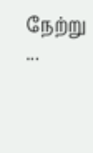நேற்று ...